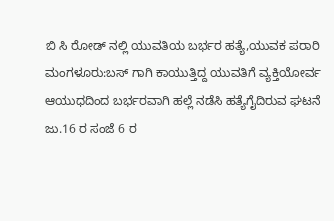ಬಿ ಸಿ ರೋಡ್ ನಲ್ಲಿ ಯುವತಿಯ ಬರ್ಭರ ಹತ್ಯೆ,ಯುವಕ ಪರಾರಿ
ಮಂಗಳೂರು:ಬಸ್ ಗಾಗಿ ಕಾಯುತ್ತಿದ್ದ ಯುವತಿಗೆ ವ್ಯಕ್ತಿಯೋರ್ವ ಆಯುಧದಿಂದ ಬರ್ಭರವಾಗಿ ಹಲ್ಲೆ ನಡೆಸಿ ಹತ್ಯೆಗೈದಿರುವ ಘಟನೆ ಜು.16 ರ ಸಂಜೆ 6 ರ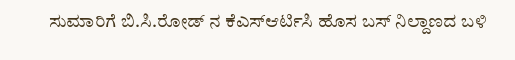ಸುಮಾರಿಗೆ ಬಿ.ಸಿ.ರೋಡ್ ನ ಕೆಎಸ್ಆರ್ಟಿಸಿ ಹೊಸ ಬಸ್ ನಿಲ್ದಾಣದ ಬಳಿ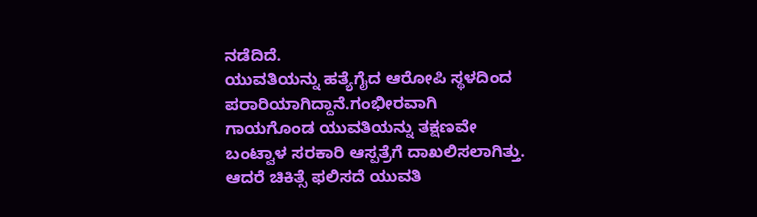ನಡೆದಿದೆ.
ಯುವತಿಯನ್ನು ಹತ್ಯೆಗೈದ ಆರೋಪಿ ಸ್ಥಳದಿಂದ ಪರಾರಿಯಾಗಿದ್ದಾನೆ.ಗಂಭೀರವಾಗಿ ಗಾಯಗೊಂಡ ಯುವತಿಯನ್ನು ತಕ್ಷಣವೇ ಬಂಟ್ವಾಳ ಸರಕಾರಿ ಆಸ್ಪತ್ರೆಗೆ ದಾಖಲಿಸಲಾಗಿತ್ತು. ಆದರೆ ಚಿಕಿತ್ಸೆ ಫಲಿಸದೆ ಯುವತಿ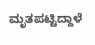ಮೃತಪಟ್ಟಿದ್ದಾಳೆ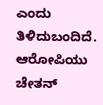ಎಂದು ತಿಳಿದುಬಂದಿದೆ.
ಆರೋಪಿಯು ಚೇತನ್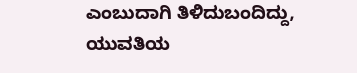ಎಂಬುದಾಗಿ ತಿಳಿದುಬಂದಿದ್ದು, ಯುವತಿಯ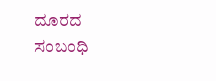ದೂರದ ಸಂಬಂಧಿ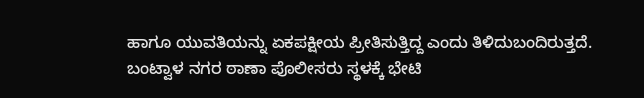ಹಾಗೂ ಯುವತಿಯನ್ನು ಏಕಪಕ್ಷೀಯ ಪ್ರೀತಿಸುತ್ತಿದ್ದ ಎಂದು ತಿಳಿದುಬಂದಿರುತ್ತದೆ.
ಬಂಟ್ವಾಳ ನಗರ ಠಾಣಾ ಪೊಲೀಸರು ಸ್ಥಳಕ್ಕೆ ಭೇಟಿ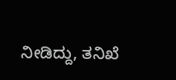ನೀಡಿದ್ದು, ತನಿಖೆ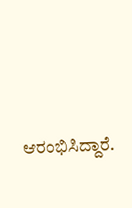ಆರಂಭಿಸಿದ್ದಾರೆ.